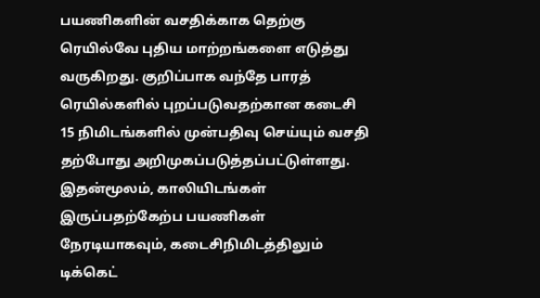பயணிகளின் வசதிக்காக தெற்கு ரெயில்வே புதிய மாற்றங்களை எடுத்து வருகிறது. குறிப்பாக வந்தே பாரத் ரெயில்களில் புறப்படுவதற்கான கடைசி 15 நிமிடங்களில் முன்பதிவு செய்யும் வசதி தற்போது அறிமுகப்படுத்தப்பட்டுள்ளது. இதன்மூலம், காலியிடங்கள் இருப்பதற்கேற்ப பயணிகள் நேரடியாகவும், கடைசிநிமிடத்திலும் டிக்கெட்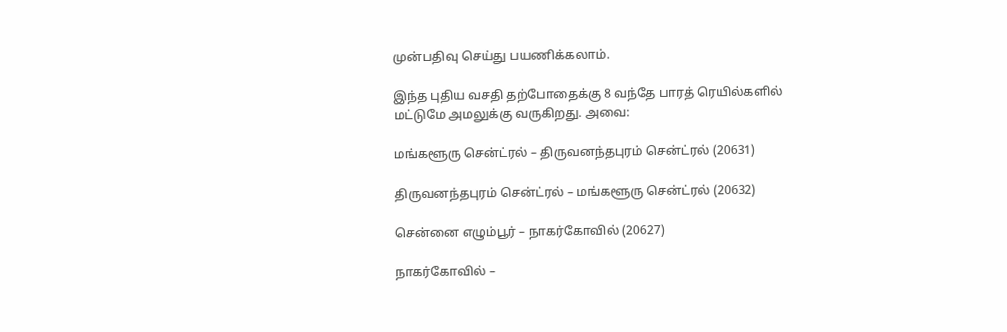முன்பதிவு செய்து பயணிக்கலாம்.

இந்த புதிய வசதி தற்போதைக்கு 8 வந்தே பாரத் ரெயில்களில் மட்டுமே அமலுக்கு வருகிறது. அவை:

மங்களூரு சென்ட்ரல் – திருவனந்தபுரம் சென்ட்ரல் (20631)

திருவனந்தபுரம் சென்ட்ரல் – மங்களூரு சென்ட்ரல் (20632)

சென்னை எழும்பூர் – நாகர்கோவில் (20627)

நாகர்கோவில் –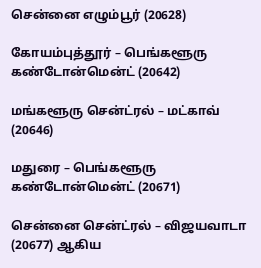சென்னை எழும்பூர் (20628)

கோயம்புத்தூர் – பெங்களூரு கண்டோன்மென்ட் (20642)

மங்களூரு சென்ட்ரல் – மட்காவ் (20646)

மதுரை – பெங்களூரு கண்டோன்மென்ட் (20671)

சென்னை சென்ட்ரல் – விஜயவாடா (20677) ஆகிய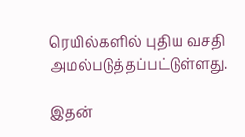ரெயில்களில் புதிய வசதி அமல்படுத்தப்பட்டுள்ளது.

இதன்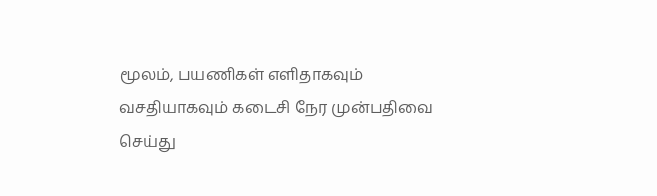மூலம், பயணிகள் எளிதாகவும் வசதியாகவும் கடைசி நேர முன்பதிவை செய்து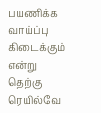பயணிக்க வாய்ப்பு கிடைக்கும் என்று தெற்கு ரெயில்வே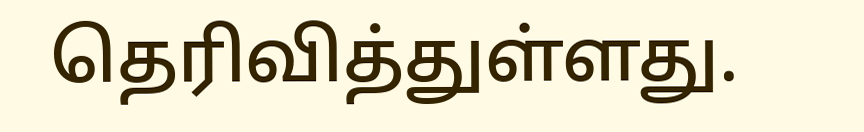தெரிவித்துள்ளது.